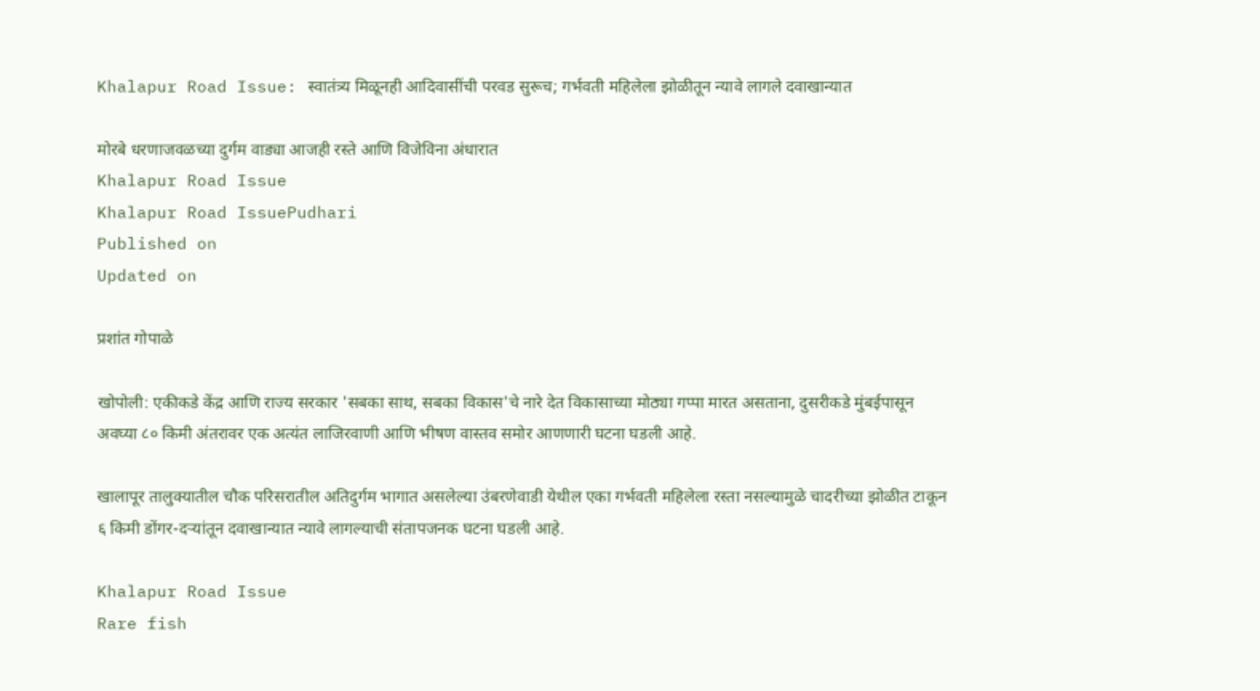Khalapur Road Issue: स्वातंत्र्य मिळूनही आदिवासींची परवड सुरूच; गर्भवती महिलेला झोळीतून न्यावे लागले दवाखान्यात

मोरबे धरणाजवळच्या दुर्गम वाड्या आजही रस्ते आणि विजेविना अंधारात
Khalapur Road Issue
Khalapur Road IssuePudhari
Published on
Updated on

प्रशांत गोपाळे

खोपोली: एकीकडे केंद्र आणि राज्य सरकार 'सबका साथ, सबका विकास'चे नारे देत विकासाच्या मोठ्या गप्पा मारत असताना, दुसरीकडे मुंबईपासून अवघ्या ८० किमी अंतरावर एक अत्यंत लाजिरवाणी आणि भीषण वास्तव समोर आणणारी घटना घडली आहे.

खालापूर तालुक्यातील चौक परिसरातील अतिदुर्गम भागात असलेल्या उंबरणेवाडी येथील एका गर्भवती महिलेला रस्ता नसल्यामुळे चादरीच्या झोळीत टाकून ६ किमी डोंगर-दऱ्यांतून दवाखान्यात न्यावे लागल्याची संतापजनक घटना घडली आहे.

Khalapur Road Issue
Rare fish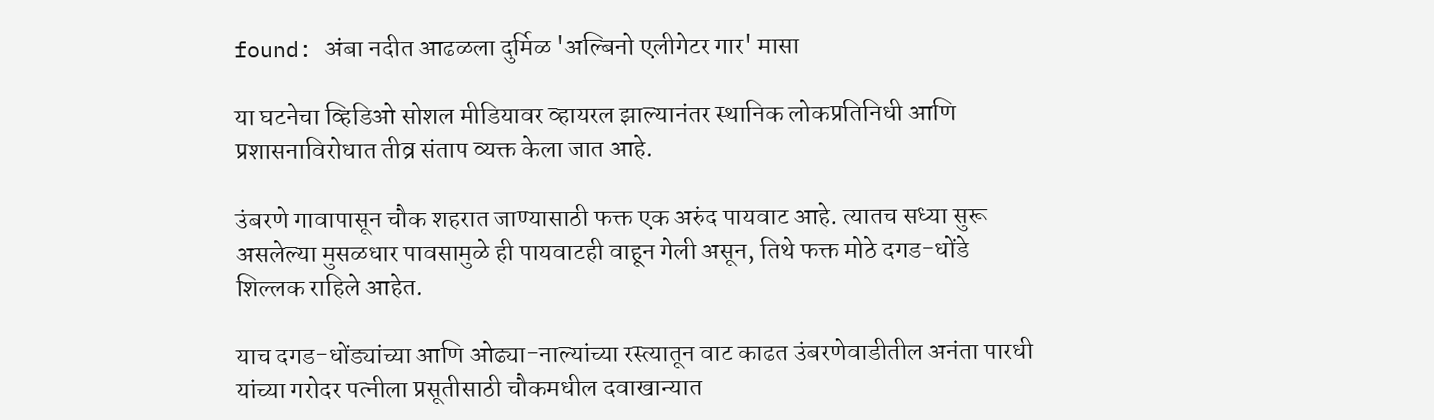found: अंबा नदीत आढळला दुर्मिळ 'अल्बिनो एलीगेटर गार' मासा

या घटनेचा व्हिडिओ सोशल मीडियावर व्हायरल झाल्यानंतर स्थानिक लोकप्रतिनिधी आणि प्रशासनाविरोधात तीव्र संताप व्यक्त केला जात आहे.

उंबरणे गावापासून चौक शहरात जाण्यासाठी फक्त एक अरुंद पायवाट आहे. त्यातच सध्या सुरू असलेल्या मुसळधार पावसामुळे ही पायवाटही वाहून गेली असून, तिथे फक्त मोठे दगड-धोंडे शिल्लक राहिले आहेत.

याच दगड-धोंड्यांच्या आणि ओढ्या-नाल्यांच्या रस्त्यातून वाट काढत उंबरणेवाडीतील अनंता पारधी यांच्या गरोदर पत्नीला प्रसूतीसाठी चौकमधील दवाखान्यात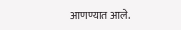आणण्यात आले.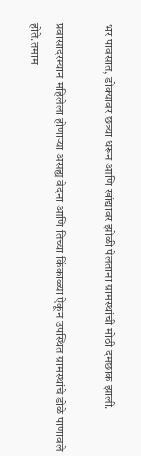भर पावसात, डोक्यावर छत्र्या धरून आणि खांद्यावर झोळी पेलताना ग्रामस्थांची मोठी दमछाक झाली.

प्रवासादरम्यान महिलेला होणाऱ्या असह्य वेदना आणि तिच्या किंकाळ्या ऐकून उपस्थित ग्रामस्थांचे डोळे पाणावले होते.तमाम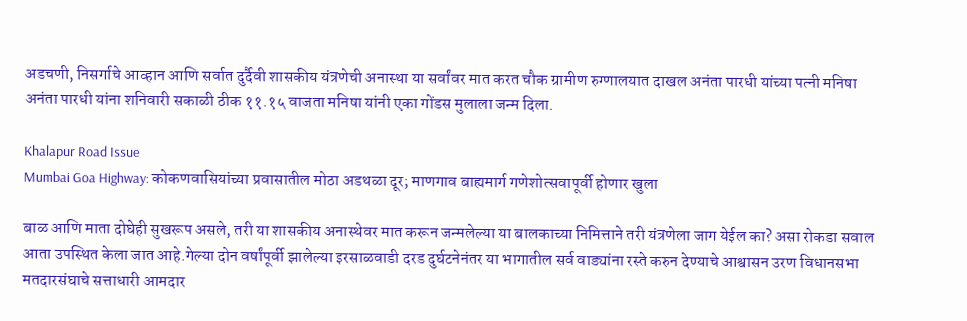अडचणी, निसर्गाचे आव्हान आणि सर्वात दुर्दैवी शासकीय यंत्रणेची अनास्था या सर्वांवर मात करत चौक ग्रामीण रुग्णालयात दाखल अनंता पारधी यांच्या पत्नी मनिषा अनंता पारधी यांना शनिवारी सकाळी ठीक ११.१५ वाजता मनिषा यांनी एका गोंडस मुलाला जन्म दिला.

Khalapur Road Issue
Mumbai Goa Highway: कोकणवासियांच्या प्रवासातील मोठा अडथळा दूर; माणगाव बाह्यमार्ग गणेशोत्सवापूर्वी होणार खुला

बाळ आणि माता दोघेही सुखरूप असले, तरी या शासकीय अनास्थेवर मात करून जन्मलेल्या या बालकाच्या निमित्ताने तरी यंत्रणेला जाग येईल का? असा रोकडा सवाल आता उपस्थित केला जात आहे.गेल्या दोन वर्षांपूर्वी झालेल्या इरसाळवाडी दरड दुर्घटनेनंतर या भागातील सर्व वाड्यांना रस्ते करुन देण्याचे आश्वासन उरण विधानसभा मतदारसंघाचे सत्ताधारी आमदार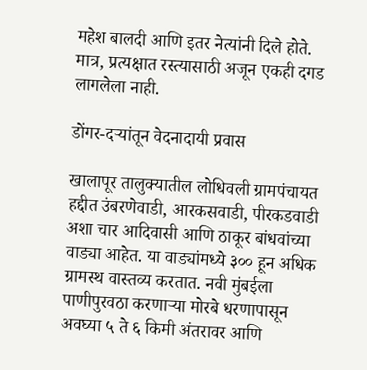महेश बालदी आणि इतर नेत्यांनी दिले होते. मात्र, प्रत्यक्षात रस्त्यासाठी अजून एकही दगड लागलेला नाही.

डोंगर-दऱ्यांतून वेदनादायी प्रवास

खालापूर तालुक्यातील लोधिवली ग्रामपंचायत हद्दीत उंबरणेवाडी, आरकसवाडी, पीरकडवाडी अशा चार आदिवासी आणि ठाकूर बांधवांच्या वाड्या आहेत. या वाड्यांमध्ये ३०० हून अधिक ग्रामस्थ वास्तव्य करतात. नवी मुंबईला पाणीपुरवठा करणाऱ्या मोरबे धरणापासून अवघ्या ५ ते ६ किमी अंतरावर आणि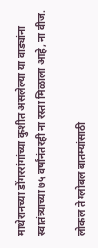माथेरानच्या डोंगररांगांच्या कुशीत असलेल्या या वाड्यांना स्वातंत्र्याच्या ७५ वर्षांनंतरही ना रस्ता मिळाला आहे, ना वीज.

लोकल ते ग्लोबल बातम्यांसाठी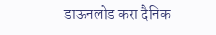डाऊनलोड करा दैनिक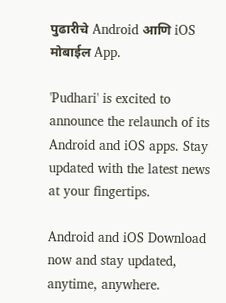पुढारीचे Android आणि iOS मोबाईल App.

'Pudhari' is excited to announce the relaunch of its Android and iOS apps. Stay updated with the latest news at your fingertips.

Android and iOS Download now and stay updated, anytime, anywhere.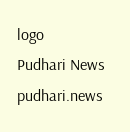logo
Pudhari News
pudhari.news